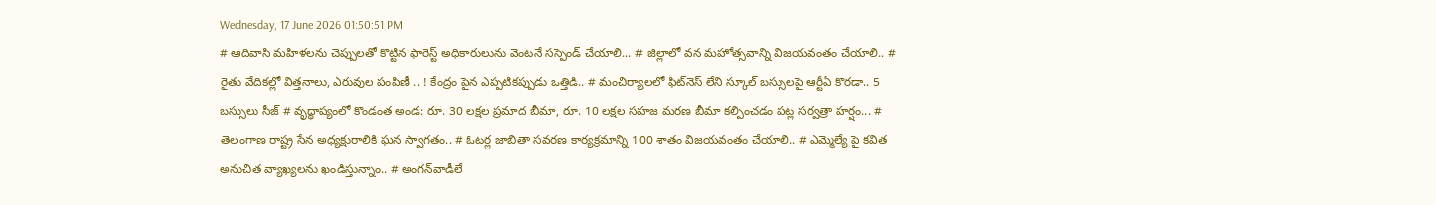Wednesday, 17 June 2026 01:50:51 PM
# ఆదివాసి మహిళలను చెప్పులతో కొట్టిన ఫారెస్ట్ అధికారులును వెంటనే సస్పెండ్ చేయాలి... # జిల్లాలో వన మహోత్సవాన్ని విజయవంతం చేయాలి.. # రైతు వేదికల్లో విత్తనాలు, ఎరువుల పంపిణీ .. ! కేంద్రం పైన ఎప్పటికప్పుడు ఒత్తిడి.. # మంచిర్యాలలో ఫిట్‌నెస్ లేని స్కూల్ బస్సులపై ఆర్టీఏ కొరడా.. 5 బస్సులు సీజ్ # వృద్ధాప్యంలో కొండంత అండ: రూ. 30 లక్షల ప్రమాద బీమా, రూ. 10 లక్షల సహజ మరణ బీమా కల్పించడం పట్ల సర్వత్రా హర్షం... # తెలంగాణ రాష్ట్ర సేన అధ్యక్షురాలికి ఘన స్వాగతం.. # ఓటర్ల జాబితా సవరణ కార్యక్రమాన్ని 100 శాతం విజయవంతం చేయాలి.. # ఎమ్మెల్యే పై కవిత అనుచిత వ్యాఖ్యలను ఖండిస్తున్నాం.. # అంగన్‌వాడీలే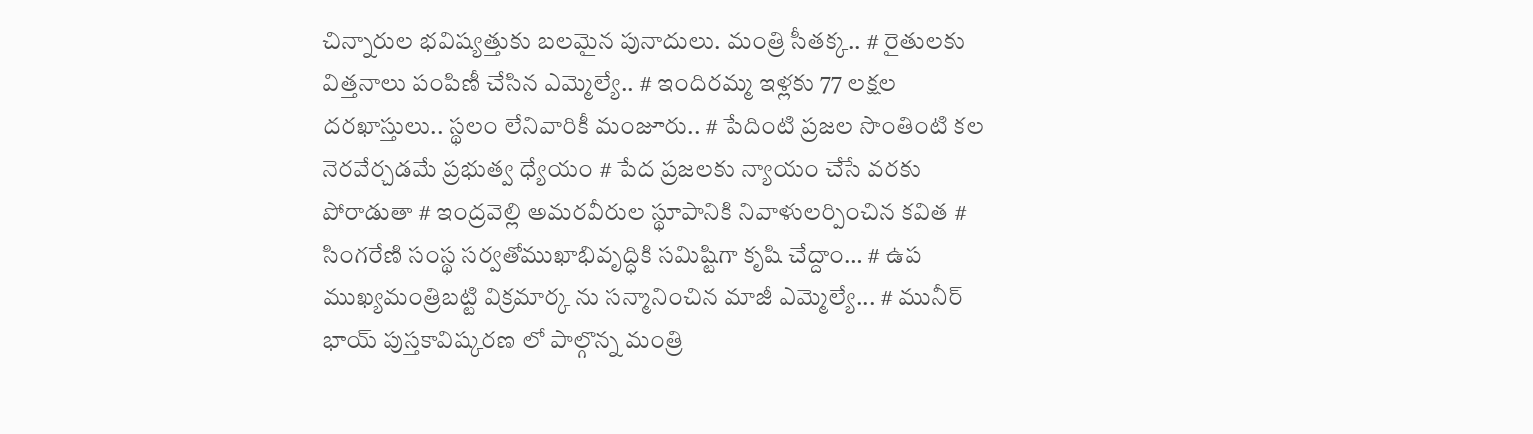చిన్నారుల భవిష్యత్తుకు బలమైన పునాదులు. మంత్రి సీతక్క.. # రైతులకు విత్తనాలు పంపిణీ చేసిన ఎమ్మెల్యే.. # ఇందిరమ్మ ఇళ్లకు 77 లక్షల దరఖాస్తులు.. స్థలం లేనివారికీ మంజూరు.. # పేదింటి ప్రజల సొంతింటి కల నెరవేర్చడమే ప్రభుత్వ ధ్యేయం # పేద ప్రజలకు న్యాయం చేసే వరకు పోరాడుతా # ఇంద్రవెల్లి అమరవీరుల స్థూపానికి నివాళులర్పించిన కవిత # సింగరేణి సంస్థ సర్వతోముఖాభివృద్ధికి సమిష్టిగా కృషి చేద్దాం… # ఉప ముఖ్యమంత్రిబట్టి విక్రమార్క ను సన్మానించిన మాజీ ఎమ్మెల్యే... # మునీర్ భాయ్ పుస్తకావిష్కరణ లో పాల్గొన్న మంత్రి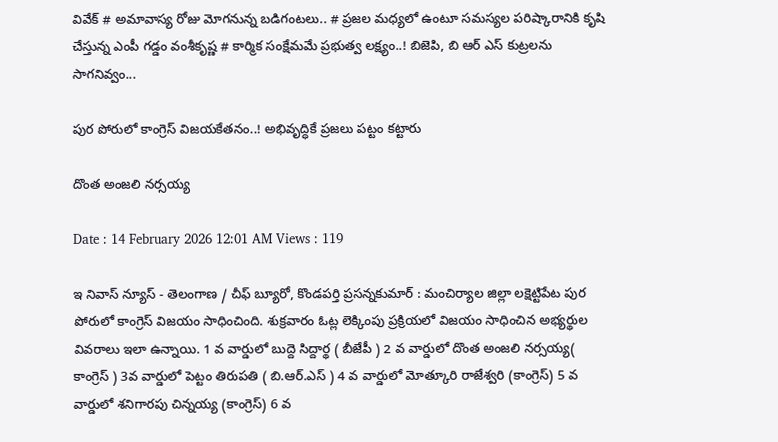వివేక్ # అమావాస్య రోజు మోగనున్న బడిగంటలు.. # ప్రజల మధ్యలో ఉంటూ సమస్యల పరిష్కారానికి కృషి చేస్తున్న ఎంపీ గడ్డం వంశీకృష్ణ # కార్మిక సంక్షేమమే ప్రభుత్వ లక్ష్యం..! బిజెపి, బి ఆర్ ఎస్ కుట్రలను సాగనివ్వం...

పుర పోరులో కాంగ్రెస్ విజయకేతనం..! అభివృద్ధికే ప్రజలు పట్టం కట్టారు

దొంత అంజలి నర్సయ్య

Date : 14 February 2026 12:01 AM Views : 119

ఇ నివాస్ న్యూస్ - తెలంగాణ / చీఫ్ బ్యూరో, కొండపర్తి ప్రసన్నకుమార్ : మంచిర్యాల జిల్లా లక్షెట్టిపేట పుర పోరులో కాంగ్రెస్ విజయం సాధించింది. శుక్రవారం ఓట్ల లెక్కింపు ప్రక్రియలో విజయం సాధించిన అభ్యర్థుల వివరాలు ఇలా ఉన్నాయి. 1 వ వార్డులో బుద్దె సిద్దార్థ ( బీజేపీ ) 2 వ వార్డులో దొంత అంజలి నర్సయ్య( కాంగ్రెస్ ) 3వ వార్డులో పెట్టం తిరుపతి ( బి.ఆర్.ఎస్ ) 4 వ వార్డులో మోత్కూరి రాజేశ్వరి (కాంగ్రెస్) 5 వ వార్డులో శనిగారపు చిన్నయ్య (కాంగ్రెస్) 6 వ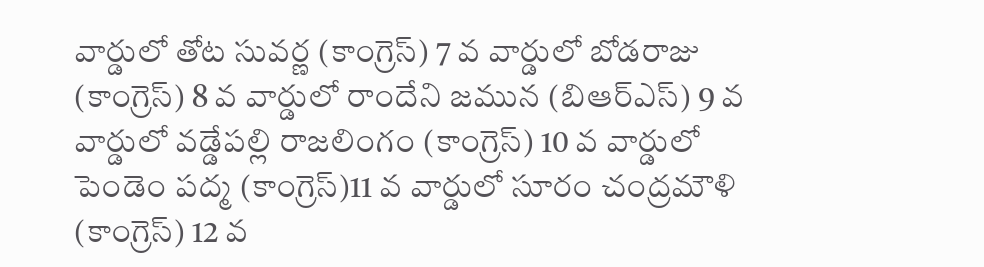వార్డులో తోట సువర్ణ (కాంగ్రెస్) 7 వ వార్డులో బోడరాజు (కాంగ్రెస్) 8 వ వార్డులో రాందేని జమున (బిఆర్ఎస్) 9 వ వార్డులో వడ్డేపల్లి రాజలింగం (కాంగ్రెస్) 10 వ వార్డులో పెండెం పద్మ (కాంగ్రెస్)11 వ వార్డులో సూరం చంద్రమౌళి (కాంగ్రెస్) 12 వ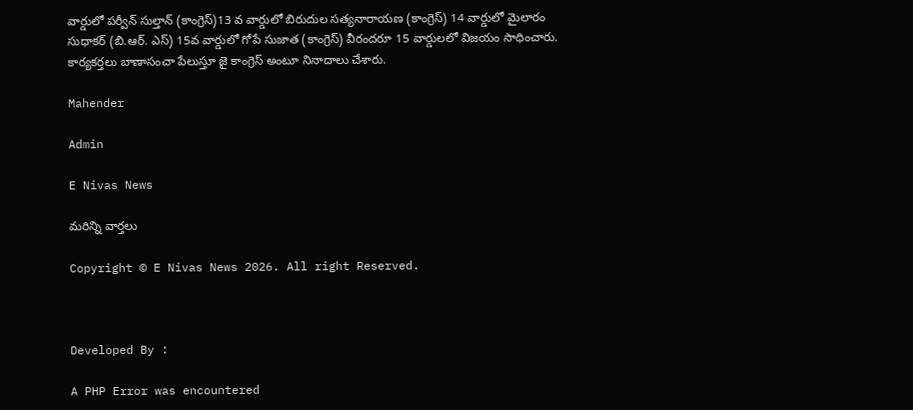వార్డులో పర్వీన్ సుల్తాన్ (కాంగ్రెస్)13 వ వార్డులో బిరుదుల సత్యనారాయణ (కాంగ్రెస్) 14 వార్డులో మైలారం సుధాకర్ (బి.ఆర్. ఎస్) 15వ వార్డులో గోపే సుజాత (కాంగ్రెస్) వీరందరూ 15 వార్డులలో విజయం సాధించారు. కార్యకర్తలు బాణాసంచా పేలుస్తూ జై కాంగ్రెస్ అంటూ నినాదాలు చేశారు.

Mahender

Admin

E Nivas News

మరిన్ని వార్తలు

Copyright © E Nivas News 2026. All right Reserved.



Developed By :

A PHP Error was encountered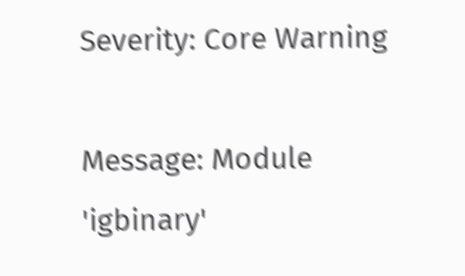Severity: Core Warning

Message: Module 'igbinary'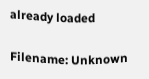already loaded

Filename: Unknown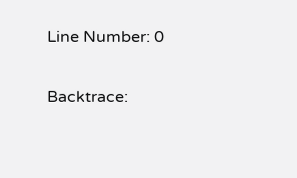Line Number: 0

Backtrace: